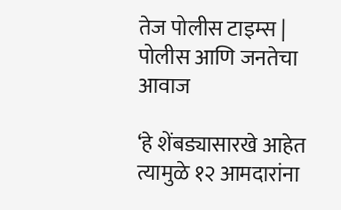तेज पोलीस टाइम्स | पोलीस आणि जनतेचा आवाज

‘हे शेंबड्यासारखे आहेत त्यामुळे १२ आमदारांना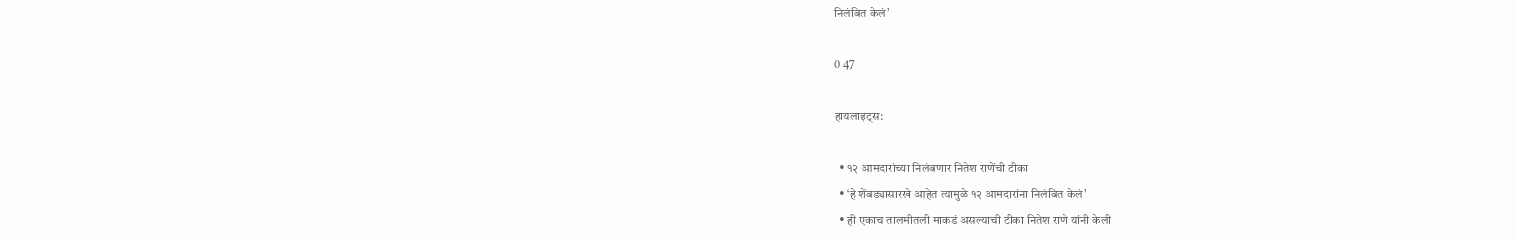निलंबित केलं’

0 47

हायलाइट्स:

  • १२ आमदारांच्या निलंबणार नितेश राणेंची टीका
  • ‘हे शेंबड्यासारखे आहेत त्यामुळे १२ आमदारांना निलंबित केलं’
  • ही एकाच तालमीतली माकडं असल्याची टीका नितेश राणे यांनी केली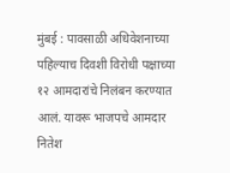मुंबई : पावसाळी अधिवेशनाच्या पहिल्याच दिवशी विरोधी पक्षाच्या १२ आमदारांचे निलंबन करण्यात आलं. यावरू भाजपचे आमदार नितेश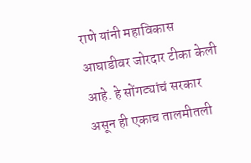राणे यांनी महाविकास आघाडीवर जोरदार टीका केली आहे. हे सोंगट्यांचं सरकार असून ही एकाच तालमीतली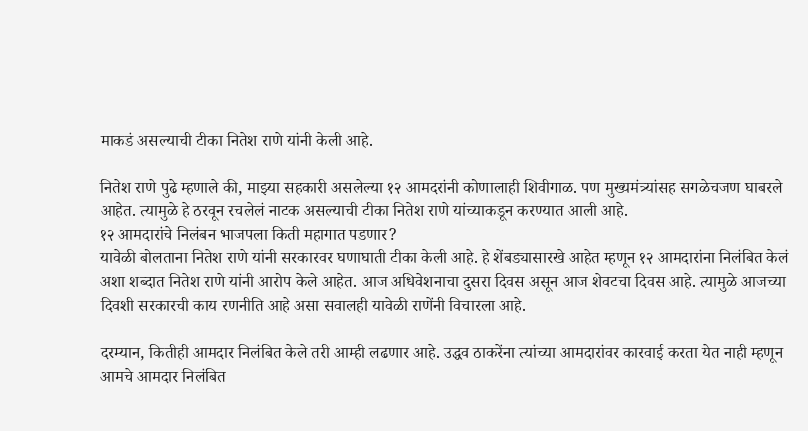माकडं असल्याची टीका नितेश राणे यांनी केली आहे.

नितेश राणे पुढे म्हणाले की, माझ्या सहकारी असलेल्या १२ आमदरांनी कोणालाही शिवीगाळ. पण मुख्यमंत्र्यांसह सगळेचजण घाबरले आहेत. त्यामुळे हे ठरवून रचलेलं नाटक असल्याची टीका नितेश राणे यांच्याकडून करण्यात आली आहे.
१२ आमदारांचे निलंबन भाजपला किती महागात पडणार?
यावेळी बोलताना नितेश राणे यांनी सरकारवर घणाघाती टीका केली आहे. हे शेंबड्यासारखे आहेत म्हणून १२ आमदारांना निलंबित केलं अशा शब्दात नितेश राणे यांनी आरोप केले आहेत. आज अधिवेशनाचा दुसरा दिवस असून आज शेवटचा दिवस आहे. त्यामुळे आजच्या दिवशी सरकारची काय रणनीति आहे असा सवालही यावेळी राणेंनी विचारला आहे.

दरम्यान, कितीही आमदार निलंबित केले तरी आम्ही लढणार आहे. उद्धव ठाकरेंना त्यांच्या आमदारांवर कारवाई करता येत नाही म्हणून आमचे आमदार निलंबित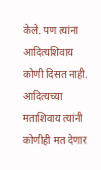केले. पण त्यांना आदित्यशिवाय कोणी दिसत नाही. आदित्यच्या मताशिवाय त्यांनी कोणीही मत देणार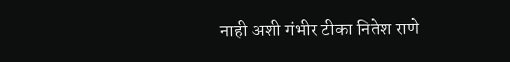नाही अशी गंभीर टीका नितेश राणे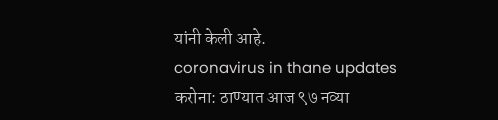यांनी केली आहे.
coronavirus in thane updates करोना: ठाण्यात आज ९७ नव्या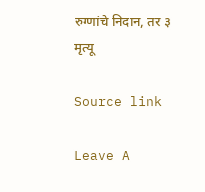रुग्णांचे निदान, तर ३ मृत्यू

Source link

Leave A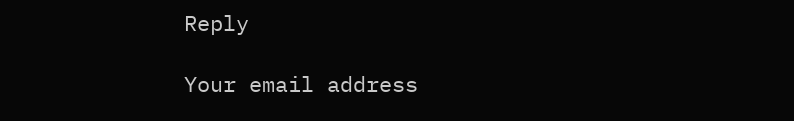Reply

Your email address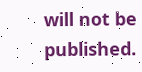will not be published.